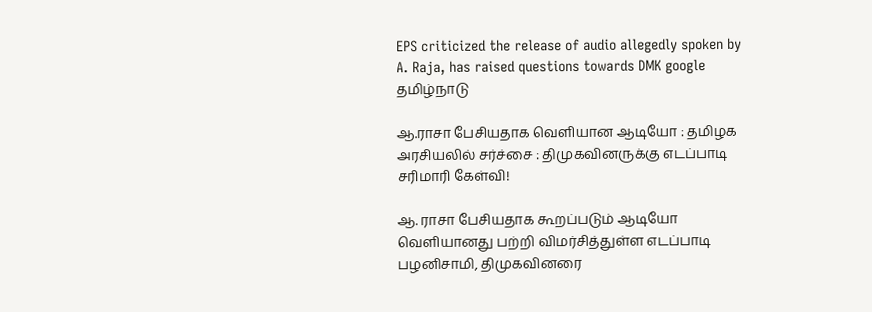EPS criticized the release of audio allegedly spoken by A. Raja, has raised questions towards DMK google
தமிழ்நாடு

ஆ.ராசா பேசியதாக வெளியான ஆடியோ : தமிழக அரசியலில் சர்ச்சை : திமுகவினருக்கு எடப்பாடி சரிமாரி கேள்வி!

ஆ. ராசா பேசியதாக கூறப்படும் ஆடியோ வெளியானது பற்றி விமர்சித்துள்ள எடப்பாடி பழனிசாமி, திமுகவினரை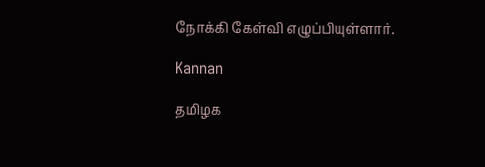நோக்கி கேள்வி எழுப்பியுள்ளார்.

Kannan

தமிழக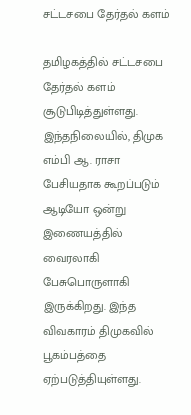சட்டசபை தேர்தல் களம்

தமிழகத்தில் சட்டசபை தேர்தல் களம் சூடுபிடித்துள்ளது. இந்தநிலையில், திமுக எம்பி ஆ. ராசா பேசியதாக கூறப்படும் ஆடியோ ஒன்று இணையத்தில் வைரலாகி பேசுபொருளாகி இருக்கிறது. இந்த விவகாரம் திமுகவில் பூகம்பத்தை ஏற்படுத்தியுள்ளது.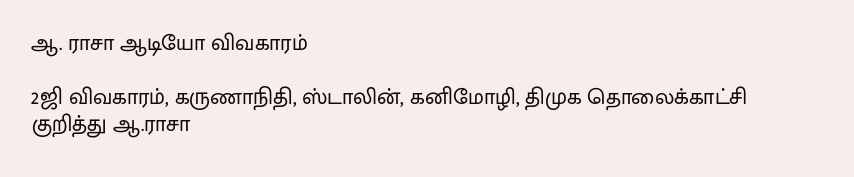ஆ. ராசா ஆடியோ விவகாரம்

2ஜி விவகாரம், கருணாநிதி, ஸ்டாலின், கனிமோழி, திமுக தொலைக்காட்சி குறித்து ஆ.ராசா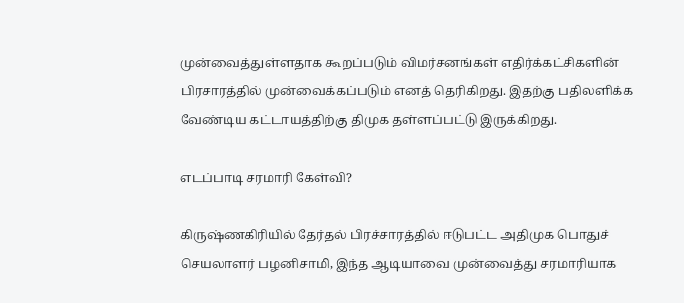முன்வைத்துள்ளதாக கூறப்படும் விமர்சனங்கள் எதிர்க்கட்சிகளின் பிரசாரத்தில் முன்வைக்கப்படும் எனத் தெரிகிறது. இதற்கு பதிலளிக்க வேண்டிய கட்டாயத்திற்கு திமுக தள்ளப்பட்டு இருக்கிறது.

எடப்பாடி சரமாரி கேள்வி?

கிருஷ்ணகிரியில் தேர்தல் பிரச்சாரத்தில் ஈடுபட்ட அதிமுக பொதுச் செயலாளர் பழனிசாமி, இந்த ஆடியாவை முன்வைத்து சரமாரியாக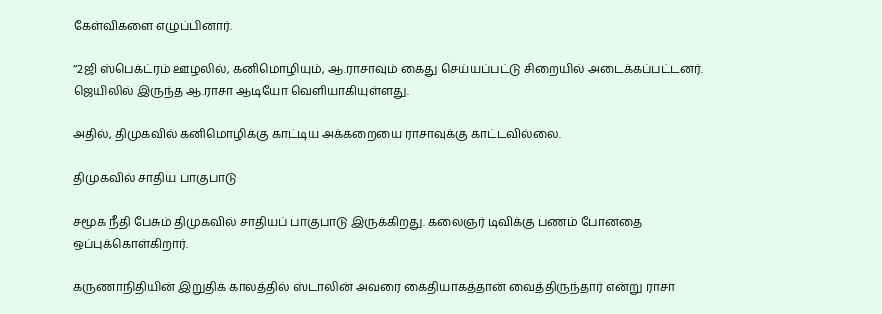கேள்விகளை எழுப்பினார்.

’‘2ஜி ஸ்பெக்ட்ரம் ஊழலில், கனிமொழியும், ஆ.ராசாவும் கைது செய்யப்பட்டு சிறையில் அடைக்கப்பட்டனர். ஜெயிலில் இருந்த ஆ.ராசா ஆடியோ வெளியாகியுள்ளது.

அதில், திமுகவில் கனிமொழிக்கு காட்டிய அக்கறையை ராசாவுக்கு காட்டவில்லை.

திமுகவில் சாதிய பாகுபாடு

சமூக நீதி பேசும் திமுகவில் சாதியப் பாகுபாடு இருக்கிறது. கலைஞர் டிவிக்கு பணம் போனதை ஒப்புக்கொள்கிறார்.

கருணாநிதியின் இறுதிக் காலத்தில் ஸ்டாலின் அவரை கைதியாகத்தான் வைத்திருந்தார் என்று ராசா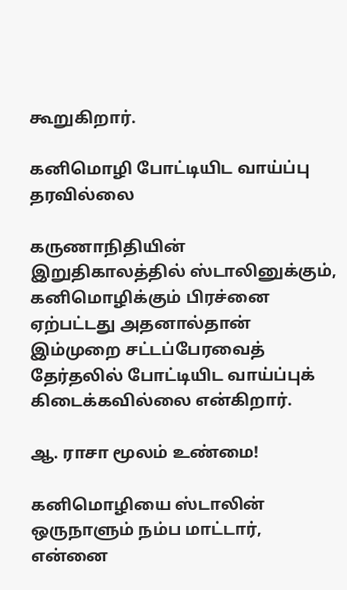கூறுகிறார்.

கனிமொழி போட்டியிட வாய்ப்பு தரவில்லை

கருணாநிதியின் இறுதிகாலத்தில் ஸ்டாலினுக்கும், கனிமொழிக்கும் பிரச்னை ஏற்பட்டது அதனால்தான் இம்முறை சட்டப்பேரவைத் தேர்தலில் போட்டியிட வாய்ப்புக் கிடைக்கவில்லை என்கிறார்.

ஆ. ராசா மூலம் உண்மை!

கனிமொழியை ஸ்டாலின் ஒருநாளும் நம்ப மாட்டார், என்னை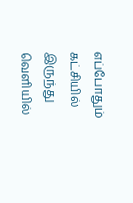எப்போதும் கட்சியில் இருந்து வெளியில்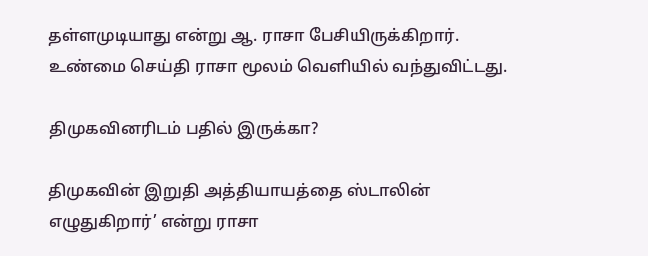தள்ளமுடியாது என்று ஆ. ராசா பேசியிருக்கிறார். உண்மை செய்தி ராசா மூலம் வெளியில் வந்துவிட்டது.

திமுகவினரிடம் பதில் இருக்கா?

திமுகவின் இறுதி அத்தியாயத்தை ஸ்டாலின் எழுதுகிறார்’ என்று ராசா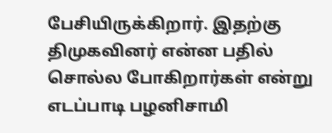பேசியிருக்கிறார். இதற்கு திமுகவினர் என்ன பதில் சொல்ல போகிறார்கள் என்று எடப்பாடி பழனிசாமி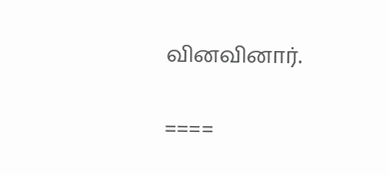வினவினார்.

====